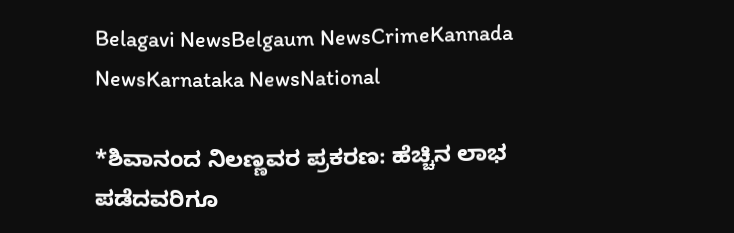Belagavi NewsBelgaum NewsCrimeKannada NewsKarnataka NewsNational

*ಶಿವಾನಂದ ನಿಲಣ್ಣವರ ಪ್ರಕರಣ: ಹೆಚ್ಚಿನ ಲಾಭ ಪಡೆದವರಿಗೂ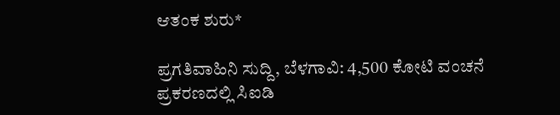ಆತಂಕ ಶುರು*

ಪ್ರಗತಿವಾಹಿನಿ ಸುದ್ದಿ, ಬೆಳಗಾವಿ: 4,500 ಕೋಟಿ ವಂಚನೆ ಪ್ರಕರಣದಲ್ಲಿ ಸಿಐಡಿ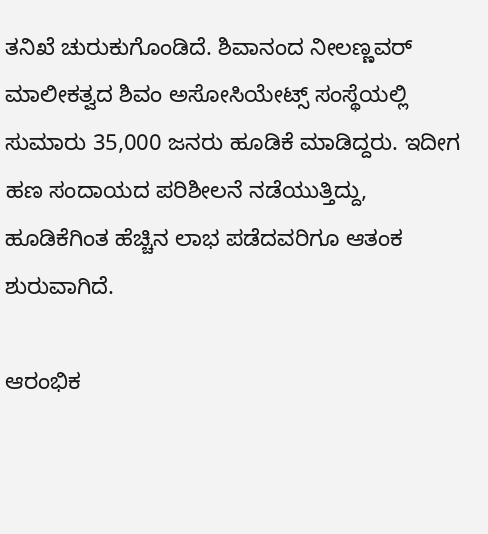ತನಿಖೆ ಚುರುಕುಗೊಂಡಿದೆ. ಶಿವಾನಂದ ನೀಲಣ್ಣವರ್ ಮಾಲೀಕತ್ವದ ಶಿವಂ ಅಸೋಸಿಯೇಟ್ಸ್ ಸಂಸ್ಥೆಯಲ್ಲಿ ಸುಮಾರು 35,000 ಜನರು ಹೂಡಿಕೆ ಮಾಡಿದ್ದರು. ಇದೀಗ ಹಣ ಸಂದಾಯದ ಪರಿಶೀಲನೆ ನಡೆಯುತ್ತಿದ್ದು, ಹೂಡಿಕೆಗಿಂತ ಹೆಚ್ಚಿನ ಲಾಭ ಪಡೆದವರಿಗೂ ಆತಂಕ ಶುರುವಾಗಿದೆ.

ಆರಂಭಿಕ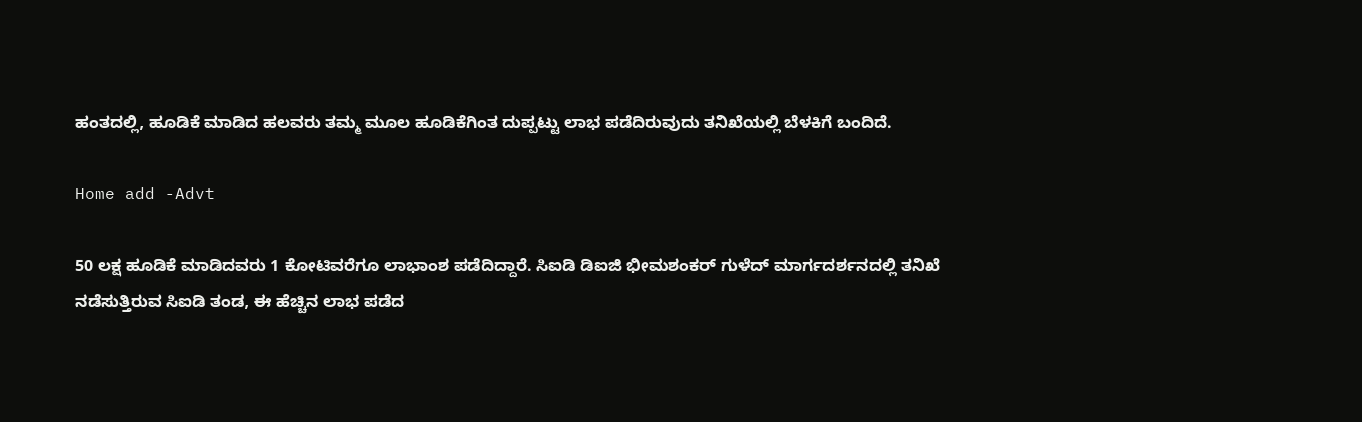ಹಂತದಲ್ಲಿ, ಹೂಡಿಕೆ ಮಾಡಿದ ಹಲವರು ತಮ್ಮ ಮೂಲ ಹೂಡಿಕೆಗಿಂತ ದುಪ್ಪಟ್ಟು ಲಾಭ ಪಡೆದಿರುವುದು ತನಿಖೆಯಲ್ಲಿ ಬೆಳಕಿಗೆ ಬಂದಿದೆ.

Home add -Advt

50 ಲಕ್ಷ ಹೂಡಿಕೆ ಮಾಡಿದವರು 1 ಕೋಟಿವರೆಗೂ ಲಾಭಾಂಶ ಪಡೆದಿದ್ದಾರೆ. ಸಿಐಡಿ ಡಿಐಜಿ ಭೀಮಶಂಕರ್ ಗುಳೆದ್ ಮಾರ್ಗದರ್ಶನದಲ್ಲಿ ತನಿಖೆ ನಡೆಸುತ್ತಿರುವ ಸಿಐಡಿ ತಂಡ, ಈ ಹೆಚ್ಚಿನ ಲಾಭ ಪಡೆದ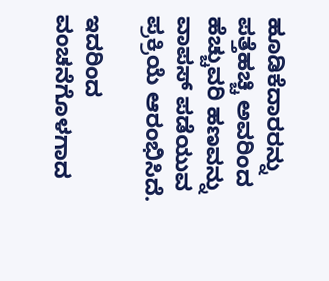ಹೂಡಿಕೆದಾರರನ್ನು ಪತ್ತೆಹಚ್ಚಿ ಅವರಿಂದ ಹೆಚ್ಚುವರಿ ಹಣವನ್ನು ವಾಪಸ್ ಪಡೆಯುವ ಪ್ರಕ್ರಿಯೆ ಆರಂಭಿಸಿದೆ.

ಇದರಿಂದ ವಂಚನೆಗೊಳಗಾದ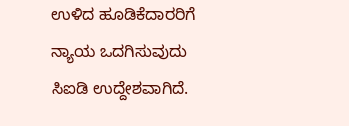ಉಳಿದ ಹೂಡಿಕೆದಾರರಿಗೆ ನ್ಯಾಯ ಒದಗಿಸುವುದು ಸಿಐಡಿ ಉದ್ದೇಶವಾಗಿದೆ.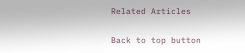Related Articles

Back to top button